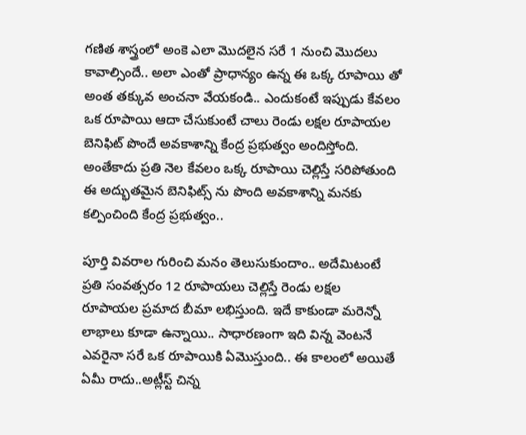గణిత శాస్త్రంలో అంకె ఎలా మొదలైన సరే 1 నుంచి మొదలు కావాల్సిందే.. అలా ఎంతో ప్రాధాన్యం ఉన్న ఈ ఒక్క రూపాయి తో అంత తక్కువ అంచనా వేయకండి.. ఎందుకంటే ఇప్పుడు కేవలం ఒక రూపాయి ఆదా చేసుకుంటే చాలు రెండు లక్షల రూపాయల బెనిఫిట్ పొందే అవకాశాన్ని కేంద్ర ప్రభుత్వం అందిస్తోంది. అంతేకాదు ప్రతి నెల కేవలం ఒక్క రూపాయి చెల్లిస్తే సరిపోతుంది ఈ అద్భుతమైన బెనిఫిట్స్ ను పొంది అవకాశాన్ని మనకు కల్పించింది కేంద్ర ప్రభుత్వం..

పూర్తి వివరాల గురించి మనం తెలుసుకుందాం.. అదేమిటంటే ప్రతి సంవత్సరం 12 రూపాయలు చెల్లిస్తే రెండు లక్షల రూపాయల ప్రమాద బీమా లభిస్తుంది. ఇదే కాకుండా మరెన్నో లాభాలు కూడా ఉన్నాయి.. సాధారణంగా ఇది విన్న వెంటనే ఎవరైనా సరే ఒక రూపాయికి ఏమొస్తుంది.. ఈ కాలంలో అయితే ఏమీ రాదు..అట్లీస్ట్ చిన్న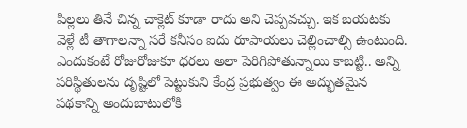పిల్లలు తినే చిన్న చాక్లెట్ కూడా రాదు అని చెప్పవచ్చు. ఇక బయటకు వెళ్లే టీ తాగాలన్నా సరే కనీసం ఐదు రూపాయలు చెల్లించాల్సి ఉంటుంది. ఎందుకంటే రోజురోజుకూ ధరలు అలా పెరిగిపోతున్నాయి కాబట్టి.. అన్ని పరిస్థితులను దృష్టిలో పెట్టుకుని కేంద్ర ప్రభుత్వం ఈ అద్భుతమైన పథకాన్ని అందుబాటులోకి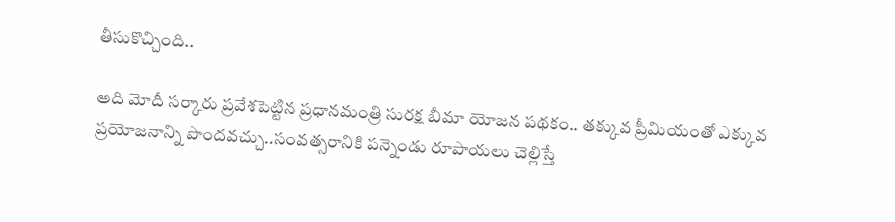తీసుకొచ్చింది..

అది మోదీ సర్కారు ప్రవేశపెట్టిన ప్రధానమంత్రి సురక్ష బీమా యోజన పథకం.. తక్కువ ప్రీమియంతో ఎక్కువ ప్రయోజనాన్ని పొందవచ్చు..సంవత్సరానికి పన్నెండు రూపాయలు చెల్లిస్తే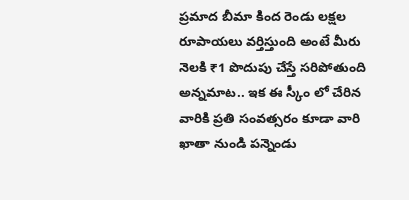ప్రమాద బీమా కింద రెండు లక్షల రూపాయలు వర్తిస్తుంది అంటే మీరు నెలకి ₹1 పొదుపు చేస్తే సరిపోతుంది అన్నమాట.. ఇక ఈ స్కీం లో చేరిన వారికి ప్రతి సంవత్సరం కూడా వారి ఖాతా నుండి పన్నెండు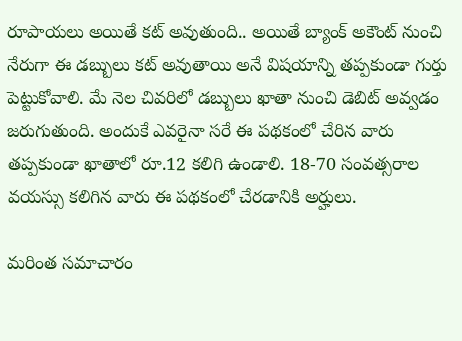రూపాయలు అయితే కట్ అవుతుంది.. అయితే బ్యాంక్ అకౌంట్ నుంచి నేరుగా ఈ డబ్బులు కట్ అవుతాయి అనే విషయాన్ని తప్పకుండా గుర్తు పెట్టుకోవాలి. మే నెల చివరిలో డబ్బులు ఖాతా నుంచి డెబిట్ అవ్వడం జరుగుతుంది. అందుకే ఎవరైనా సరే ఈ పథకంలో చేరిన వారు తప్పకుండా ఖాతాలో రూ.12 కలిగి ఉండాలి. 18-70 సంవత్సరాల వయస్సు కలిగిన వారు ఈ పథకంలో చేరడానికి అర్హులు.

మరింత సమాచారం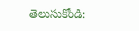తెలుసుకోండి: